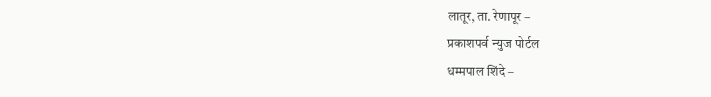लातूर, ता. रेणापूर –
प्रकाशपर्व न्युज पोर्टल
धम्मपाल शिंदे –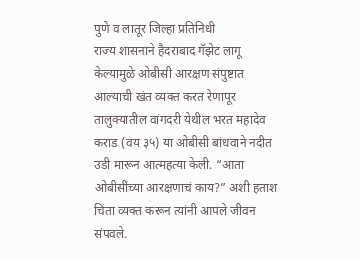पुणे व लातूर जिल्हा प्रतिनिधी
राज्य शासनाने हैदराबाद गॅझेट लागू केल्यामुळे ओबीसी आरक्षण संपुष्टात आल्याची खंत व्यक्त करत रेणापूर तालुक्यातील वांगदरी येथील भरत महादेव कराड (वय ३५) या ओबीसी बांधवाने नदीत उडी मारून आत्महत्या केली. “आता ओबीसींच्या आरक्षणाचं काय?” अशी हताश चिंता व्यक्त करून त्यांनी आपले जीवन संपवले.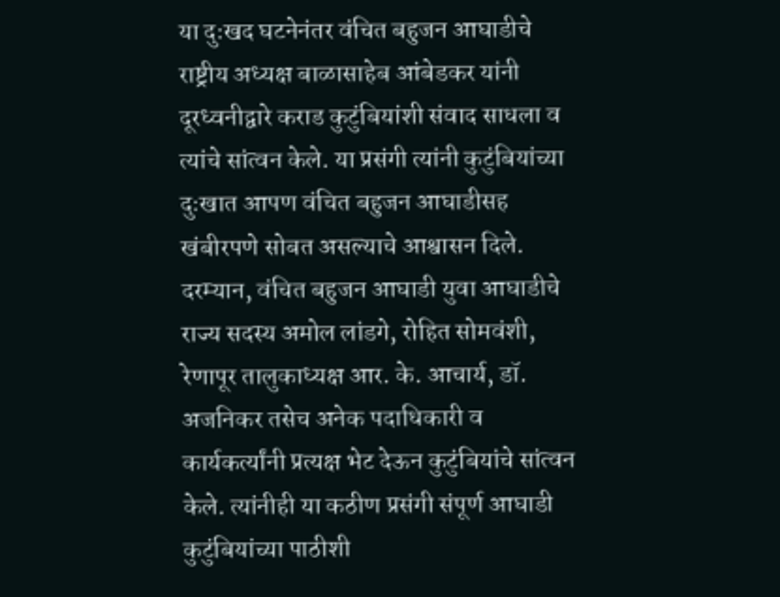या दुःखद घटनेनंतर वंचित बहुजन आघाडीचे राष्ट्रीय अध्यक्ष बाळासाहेब आंबेडकर यांनी दूरध्वनीद्वारे कराड कुटुंबियांशी संवाद साधला व त्यांचे सांत्वन केले. या प्रसंगी त्यांनी कुटुंबियांच्या दुःखात आपण वंचित बहुजन आघाडीसह खंबीरपणे सोबत असल्याचे आश्वासन दिले.
दरम्यान, वंचित बहुजन आघाडी युवा आघाडीचे राज्य सदस्य अमोल लांडगे, रोहित सोमवंशी, रेणापूर तालुकाध्यक्ष आर. के. आचार्य, डॉ. अजनिकर तसेच अनेक पदाधिकारी व कार्यकर्त्यांनी प्रत्यक्ष भेट देऊन कुटुंबियांचे सांत्वन केले. त्यांनीही या कठीण प्रसंगी संपूर्ण आघाडी कुटुंबियांच्या पाठीशी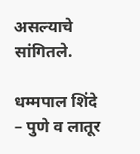असल्याचे सांगितले.

धम्मपाल शिंदे – पुणे व लातूर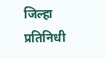जिल्हा प्रतिनिधी